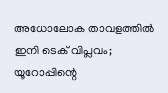അധോലോക താവളത്തിൽ ഇനി ടെക് വിപ്ലവം; യൂറോപ്പിന്റെ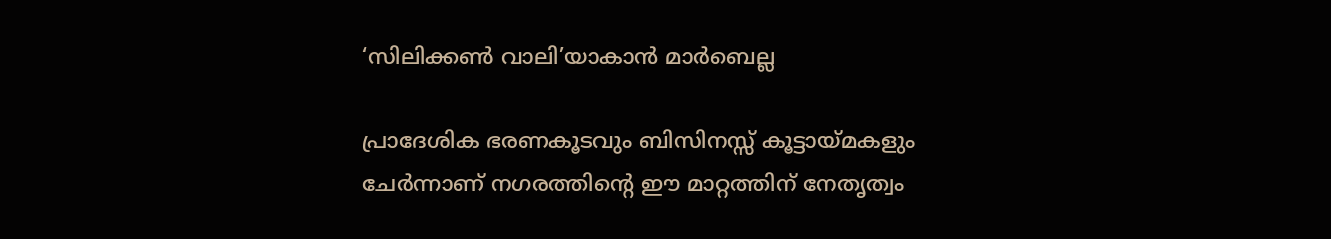‘സിലിക്കൺ വാലി’യാകാൻ മാർബെല്ല

പ്രാദേശിക ഭരണകൂടവും ബിസിനസ്സ് കൂട്ടായ്മകളും ചേർന്നാണ് നഗരത്തിന്റെ ഈ മാറ്റത്തിന് നേതൃത്വം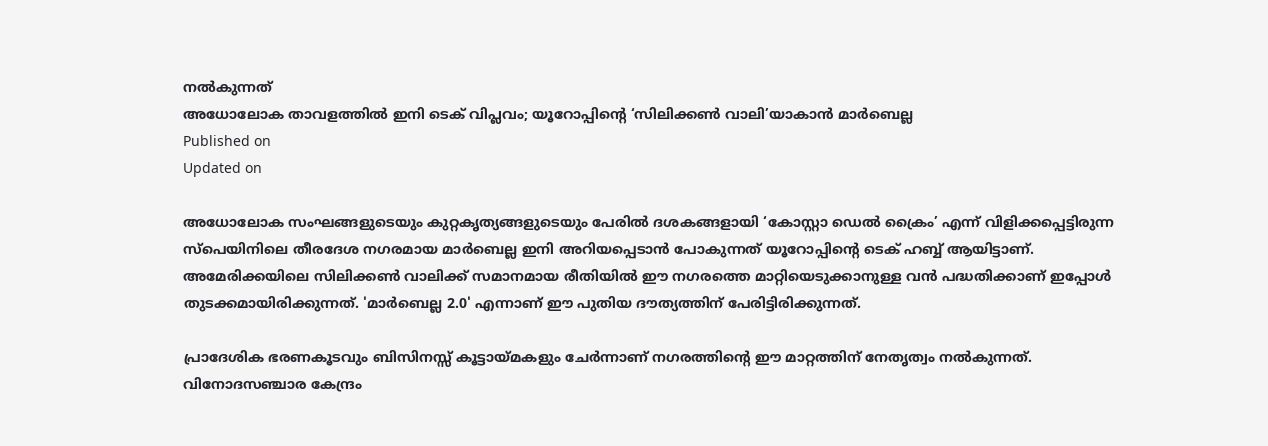നൽകുന്നത്
അധോലോക താവളത്തിൽ ഇനി ടെക് വിപ്ലവം; യൂറോപ്പിന്റെ ‘സിലിക്കൺ വാലി’യാകാൻ മാർബെല്ല
Published on
Updated on

അധോലോക സംഘങ്ങളുടെയും കുറ്റകൃത്യങ്ങളുടെയും പേരിൽ ദശകങ്ങളായി ‘കോസ്റ്റാ ഡെൽ ക്രൈം’ എന്ന് വിളിക്കപ്പെട്ടിരുന്ന സ്പെയിനിലെ തീരദേശ നഗരമായ മാർബെല്ല ഇനി അറിയപ്പെടാൻ പോകുന്നത് യൂറോപ്പിന്റെ ടെക് ഹബ്ബ് ആയിട്ടാണ്. അമേരിക്കയിലെ സിലിക്കൺ വാലിക്ക് സമാനമായ രീതിയിൽ ഈ നഗരത്തെ മാറ്റിയെടുക്കാനുള്ള വൻ പദ്ധതിക്കാണ് ഇപ്പോൾ തുടക്കമായിരിക്കുന്നത്. 'മാർബെല്ല 2.0' എന്നാണ് ഈ പുതിയ ദൗത്യത്തിന് പേരിട്ടിരിക്കുന്നത്.

പ്രാദേശിക ഭരണകൂടവും ബിസിനസ്സ് കൂട്ടായ്മകളും ചേർന്നാണ് നഗരത്തിന്റെ ഈ മാറ്റത്തിന് നേതൃത്വം നൽകുന്നത്. വിനോദസഞ്ചാര കേന്ദ്രം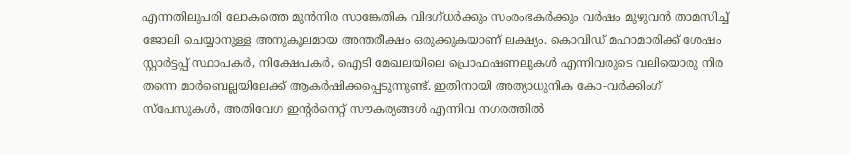എന്നതിലുപരി ലോകത്തെ മുൻനിര സാങ്കേതിക വിദഗ്ധർക്കും സംരംഭകർക്കും വർഷം മുഴുവൻ താമസിച്ച് ജോലി ചെയ്യാനുള്ള അനുകൂലമായ അന്തരീക്ഷം ഒരുക്കുകയാണ് ലക്ഷ്യം. കൊവിഡ് മഹാമാരിക്ക് ശേഷം സ്റ്റാർട്ടപ്പ് സ്ഥാപകർ, നിക്ഷേപകർ, ഐടി മേഖലയിലെ പ്രൊഫഷണലുകൾ എന്നിവരുടെ വലിയൊരു നിര തന്നെ മാർബെല്ലയിലേക്ക് ആകർഷിക്കപ്പെടുന്നുണ്ട്. ഇതിനായി അത്യാധുനിക കോ-വർക്കിംഗ് സ്പേസുകൾ, അതിവേഗ ഇന്റർനെറ്റ് സൗകര്യങ്ങൾ എന്നിവ നഗരത്തിൽ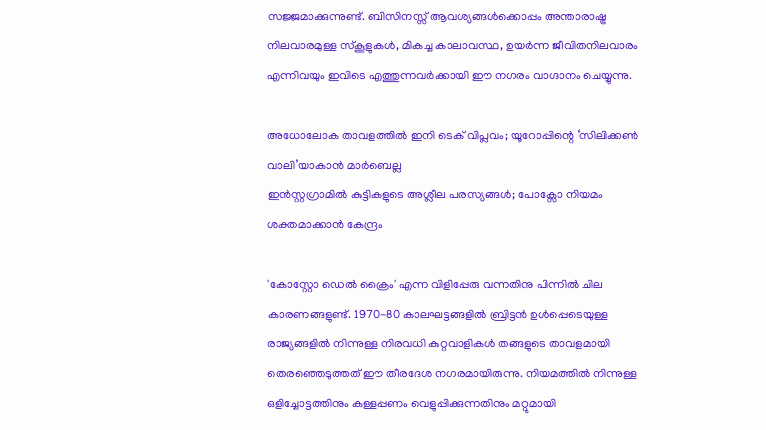സജ്ജമാക്കുന്നുണ്ട്. ബിസിനസ്സ് ആവശ്യങ്ങൾക്കൊപ്പം അന്താരാഷ്ട്ര നിലവാരമുള്ള സ്കൂളുകൾ, മികച്ച കാലാവസ്ഥ, ഉയർന്ന ജീവിതനിലവാരം എന്നിവയും ഇവിടെ എത്തുന്നവർക്കായി ഈ നഗരം വാഗ്ദാനം ചെയ്യുന്നു.

അധോലോക താവളത്തിൽ ഇനി ടെക് വിപ്ലവം; യൂറോപ്പിന്റെ ‘സിലിക്കൺ വാലി’യാകാൻ മാർബെല്ല
ഇൻസ്റ്റഗ്രാമിൽ കുട്ടികളുടെ അശ്ലീല പരസ്യങ്ങൾ; പോക്സോ നിയമം ശക്തമാക്കാൻ കേന്ദ്രം

'കോസ്റ്റോ ഡെൽ ക്രൈം' എന്ന വിളിപ്പേരു വന്നതിനു പിന്നിൽ ചില കാരണങ്ങളുണ്ട്. 1970-80 കാലഘട്ടങ്ങളിൽ ബ്രിട്ടൻ ഉൾപ്പെടെയുള്ള രാജ്യങ്ങളിൽ നിന്നുള്ള നിരവധി കുറ്റവാളികൾ തങ്ങളുടെ താവളമായി തെരഞ്ഞെടുത്തത് ഈ തീരദേശ നഗരമായിരുന്നു. നിയമത്തിൽ നിന്നുള്ള ഒളിച്ചോട്ടത്തിനും കള്ളപ്പണം വെളുപ്പിക്കുന്നതിനും മറ്റുമായി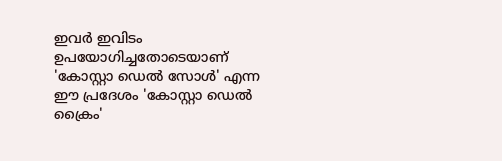ഇവർ ഇവിടം ഉപയോഗിച്ചതോടെയാണ് 'കോസ്റ്റാ ഡെൽ സോൾ' എന്ന ഈ പ്രദേശം 'കോസ്റ്റാ ഡെൽ ക്രൈം'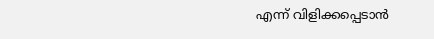എന്ന് വിളിക്കപ്പെടാൻ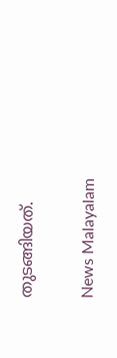തുടങ്ങിയത്.

News Malayalam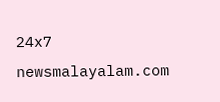24x7
newsmalayalam.com